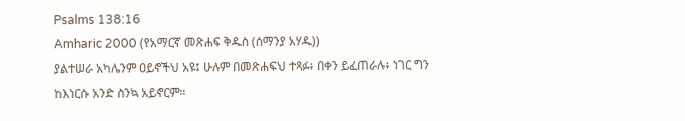Psalms 138:16
Amharic 2000 (የአማርኛ መጽሐፍ ቅዱስ (ሰማንያ አሃዱ))
ያልተሠራ አካሌንም ዐይኖችህ አዩ፤ ሁሉም በመጽሐፍህ ተጻፉ፥ በቀን ይፈጠራሉ፥ ነገር ግን ከእነርሱ አንድ ስንኳ አይኖርም።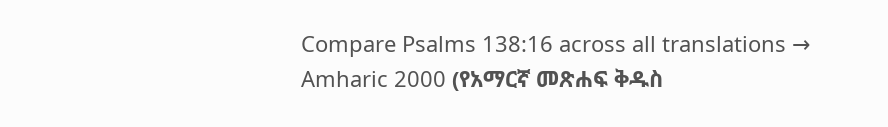Compare Psalms 138:16 across all translations →
Amharic 2000 (የአማርኛ መጽሐፍ ቅዱስ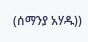(ሰማንያ አሃዱ))